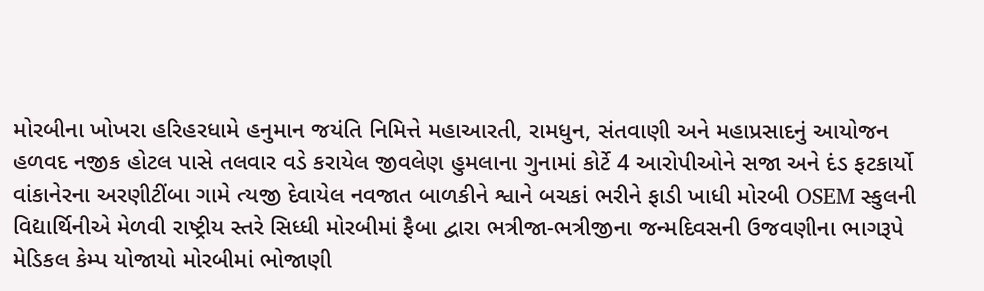મોરબીના ખોખરા હરિહરધામે હનુમાન જયંતિ નિમિત્તે મહાઆરતી, રામધુન, સંતવાણી અને મહાપ્રસાદનું આયોજન હળવદ નજીક હોટલ પાસે તલવાર વડે કરાયેલ જીવલેણ હુમલાના ગુનામાં કોર્ટે 4 આરોપીઓને સજા અને દંડ ફટકાર્યો વાંકાનેરના અરણીટીંબા ગામે ત્યજી દેવાયેલ નવજાત બાળકીને શ્વાને બચકાં ભરીને ફાડી ખાધી મોરબી OSEM સ્કુલની વિદ્યાર્થિનીએ મેળવી રાષ્ટ્રીય સ્તરે સિધ્ધી મોરબીમાં ફૈબા દ્વારા ભત્રીજા-ભત્રીજીના જન્મદિવસની ઉજવણીના ભાગરૂપે મેડિકલ કેમ્પ યોજાયો મોરબીમાં ભોજાણી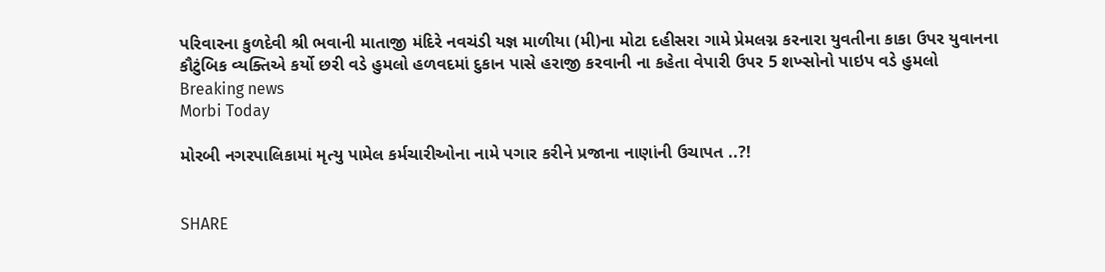પરિવારના કુળદેવી શ્રી ભવાની માતાજી મંદિરે નવચંડી યજ્ઞ માળીયા (મી)ના મોટા દહીસરા ગામે પ્રેમલગ્ન કરનારા યુવતીના કાકા ઉપર યુવાનના કૌટુંબિક વ્યક્તિએ કર્યો છરી વડે હુમલો હળવદમાં દુકાન પાસે હરાજી કરવાની ના કહેતા વેપારી ઉપર 5 શખ્સોનો પાઇપ વડે હુમલો
Breaking news
Morbi Today

મોરબી નગરપાલિકામાં મૃત્યુ પામેલ કર્મચારીઓના નામે પગાર કરીને પ્રજાના નાણાંની ઉચાપત ..?!


SHARE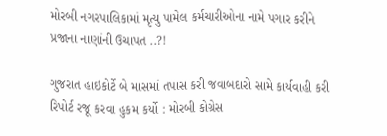મોરબી નગરપાલિકામાં મૃત્યુ પામેલ કર્મચારીઓના નામે પગાર કરીને પ્રજાના નાણાંની ઉચાપત ..?!

ગુજરાત હાઇકોર્ટે બે માસમાં તપાસ કરી જવાબદારો સામે કાર્યવાહી કરી રિપોર્ટ રજૂ કરવા હુકમ કર્યો : મોરબી કોગ્રેસ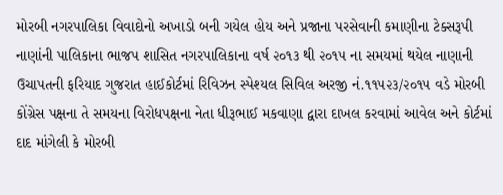મોરબી નગરપાલિકા વિવાદોનો અખાડો બની ગયેલ હોય અને પ્રજાના પરસેવાની કમાણીના ટેક્સરૂપી નાણાંની પાલિકાના ભાજપ શાસિત નગરપાલિકાના વર્ષ ૨૦૧૩ થી ૨૦૧૫ ના સમયમાં થયેલ નાણાની ઉચાપતની ફરિયાદ ગુજરાત હાઈકોર્ટમાં રિવિઝન સ્પેશ્યલ સિવિલ અરજી નં.૧૧૫૨૩/૨૦૧૫ વડે મોરબી કોંગ્રેસ પક્ષના તે સમયના વિરોધપક્ષના નેતા ધીરૂભાઈ મકવાણા દ્વારા દાખલ કરવામાં આવેલ અને કોર્ટમાં દાદ માંગેલી કે મોરબી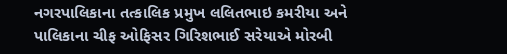નગરપાલિકાના તત્કાલિક પ્રમુખ લલિતભાઇ કમરીયા અને પાલિકાના ચીફ ઓફિસર ગિરિશભાઈ સરેયાએ મોરબી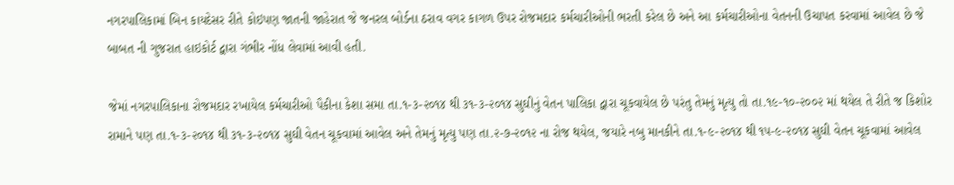નગરપાલિકામાં બિન કાયદેસર રીતે કોઇપણ જાતની જાહેરાત જે જનરલ બોર્ડના ઠરાવ વગર કાગળ ઉપર રોજમદાર કર્મચારીઓની ભરતી કરેલ છે અને આ કર્મચારીઓના વેતનની ઉચાપત કરવામાં આવેલ છે જે બાબત ની ગુજરાત હાઇકોર્ટ દ્વારા ગંભીર નોંધ લેવામાં આવી હતી.

જેમાં નગરપાલિકાના રોજમદાર રખાયેલ કર્મચારીઓ પૈકીના કેશા સમા તા.૧-૩-૨૦૧૪ થી ૩૧-૩-૨૦૧૪ સુઘીનું વેતન પાલિકા દ્વારા ચૂકવાયેલ છે પરંતુ તેમનું મૃત્યુ તો તા.૧૯-૧૦-૨૦૦૨ માં થયેલ તે રીતે જ કિશોર રામાને પણ તા.૧-૩-૨૦૧૪ થી ૩૧-૩-૨૦૧૪ સુઘી વેતન ચૂકવામાં આવેલ અને તેમનું મૃત્યુ પણ તા.૨-૭-૨૦૧૨ ના રોજ થયેલ, જયારે નબુ માનકીને તા.૧-૯-૨૦૧૪ થી ૧૫-૯-૨૦૧૪ સુઘી વેતન ચૂકવામાં આવેલ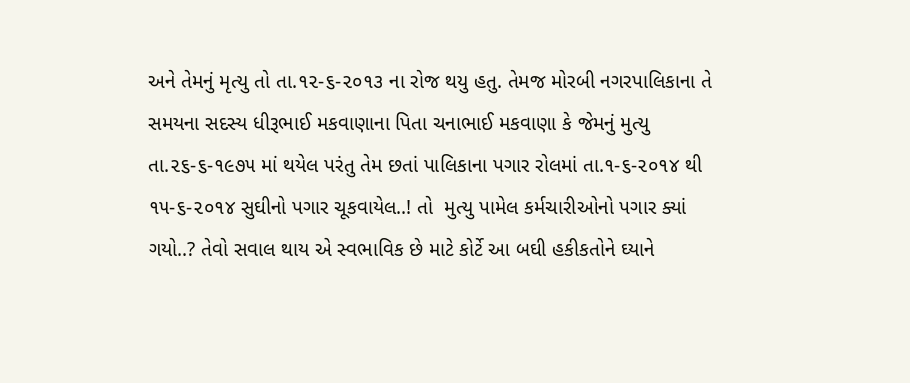અને તેમનું મૃત્યુ તો તા.૧૨-૬-૨૦૧૩ ના રોજ થયુ હતુ. તેમજ મોરબી નગરપાલિકાના તે સમયના સદસ્ય ધીરૂભાઈ મકવાણાના પિતા ચનાભાઈ મકવાણા કે જેમનું મુત્યુ તા.૨૬-૬-૧૯૭૫ માં થયેલ પરંતુ તેમ છતાં પાલિકાના પગાર રોલમાં તા.૧-૬-૨૦૧૪ થી ૧૫-૬-૨૦૧૪ સુઘીનો પગાર ચૂકવાયેલ..! તો  મુત્યુ પામેલ કર્મચારીઓનો પગાર ક્યાં ગયો..? તેવો સવાલ થાય એ સ્વભાવિક છે માટે કોર્ટે આ બઘી હકીકતોને ઘ્યાને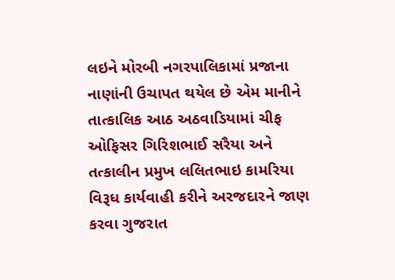લઇને મોરબી નગરપાલિકામાં પ્રજાના નાણાંની ઉચાપત થયેલ છે એમ માનીને તાત્કાલિક આઠ અઠવાડિયામાં ચીફ ઓફિસર ગિરિશભાઈ સરૈયા અને તત્કાલીન પ્રમુખ લલિતભાઇ કામરિયા વિરૂધ કાર્યવાહી કરીને અરજદારને જાણ કરવા ગુજરાત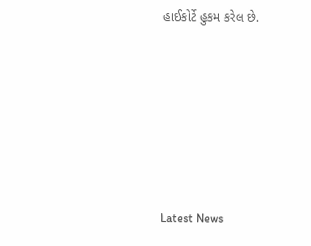હાઈકોર્ટે હુકમ કરેલ છે.






Latest News